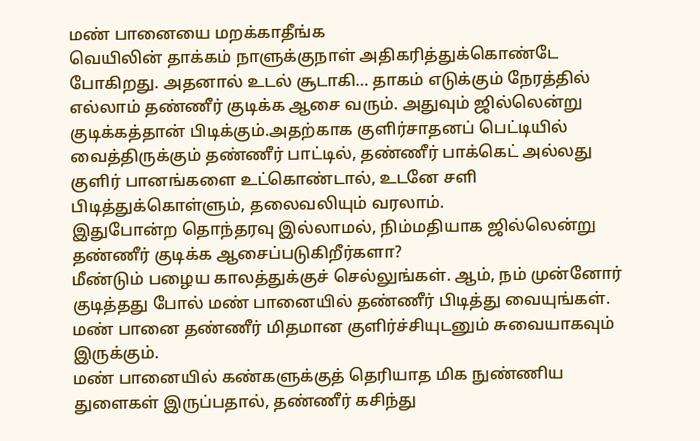மண் பானையை மறக்காதீங்க
வெயிலின் தாக்கம் நாளுக்குநாள் அதிகரித்துக்கொண்டே போகிறது. அதனால் உடல் சூடாகி… தாகம் எடுக்கும் நேரத்தில் எல்லாம் தண்ணீர் குடிக்க ஆசை வரும். அதுவும் ஜில்லென்று குடிக்கத்தான் பிடிக்கும்.அதற்காக குளிர்சாதனப் பெட்டியில் வைத்திருக்கும் தண்ணீர் பாட்டில், தண்ணீர் பாக்கெட் அல்லது குளிர் பானங்களை உட்கொண்டால், உடனே சளி பிடித்துக்கொள்ளும், தலைவலியும் வரலாம்.
இதுபோன்ற தொந்தரவு இல்லாமல், நிம்மதியாக ஜில்லென்று தண்ணீர் குடிக்க ஆசைப்படுகிறீர்களா?
மீண்டும் பழைய காலத்துக்குச் செல்லுங்கள். ஆம், நம் முன்னோர் குடித்தது போல் மண் பானையில் தண்ணீர் பிடித்து வையுங்கள். மண் பானை தண்ணீர் மிதமான குளிர்ச்சியுடனும் சுவையாகவும் இருக்கும்.
மண் பானையில் கண்களுக்குத் தெரியாத மிக நுண்ணிய துளைகள் இருப்பதால், தண்ணீர் கசிந்து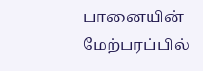பானையின் மேற்பரப்பில்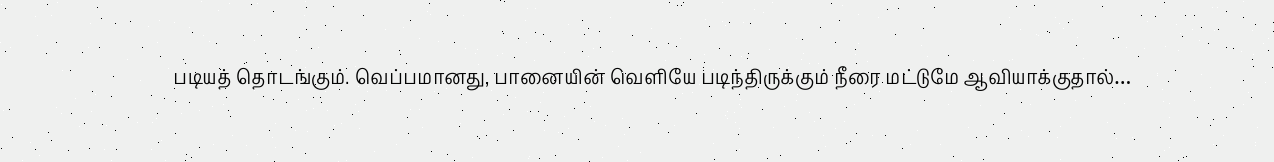படியத் தொடங்கும். வெப்பமானது, பானையின் வெளியே படிந்திருக்கும் நீரை மட்டுமே ஆவியாக்குதால்…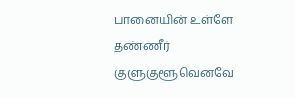பானையின் உள்ளே தண்ணீர் குளுகுளூவெனவே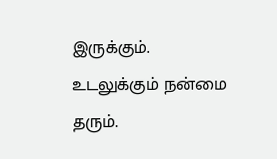இருக்கும். உடலுக்கும் நன்மை தரும்.